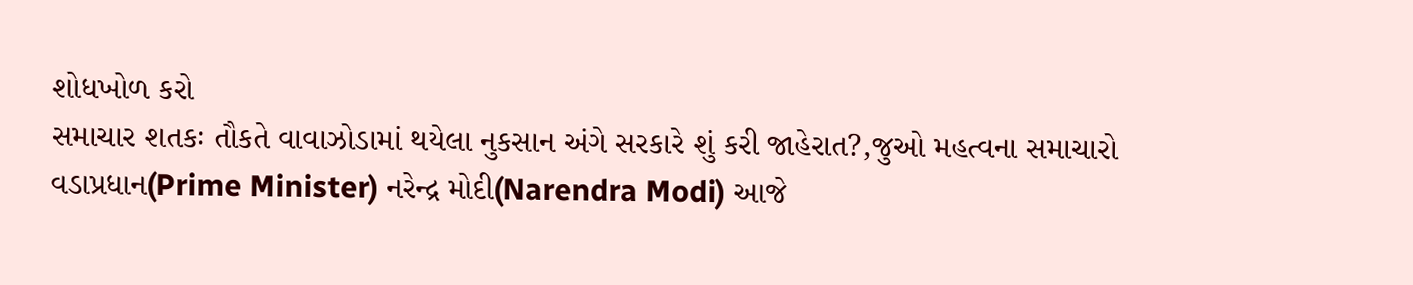શોધખોળ કરો
સમાચાર શતકઃ તૌકતે વાવાઝોડામાં થયેલા નુકસાન અંગે સરકારે શું કરી જાહેરાત?,જુઓ મહત્વના સમાચારો
વડાપ્રધાન(Prime Minister) નરેન્દ્ર મોદી(Narendra Modi) આજે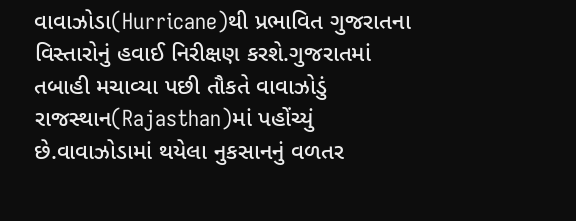વાવાઝોડા(Hurricane)થી પ્રભાવિત ગુજરાતના વિસ્તારોનું હવાઈ નિરીક્ષણ કરશે.ગુજરાતમાં તબાહી મચાવ્યા પછી તૌકતે વાવાઝોડું રાજસ્થાન(Rajasthan)માં પહોંચ્યું છે.વાવાઝોડામાં થયેલા નુકસાનનું વળતર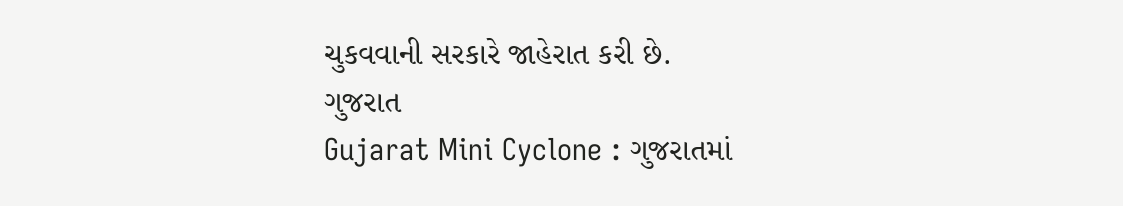ચુકવવાની સરકારે જાહેરાત કરી છે.
ગુજરાત
Gujarat Mini Cyclone : ગુજરાતમાં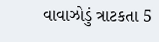વાવાઝોડું ત્રાટકતા 5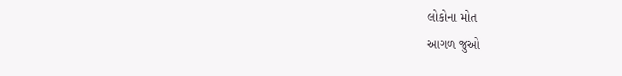લોકોના મોત
આગળ જુઓ